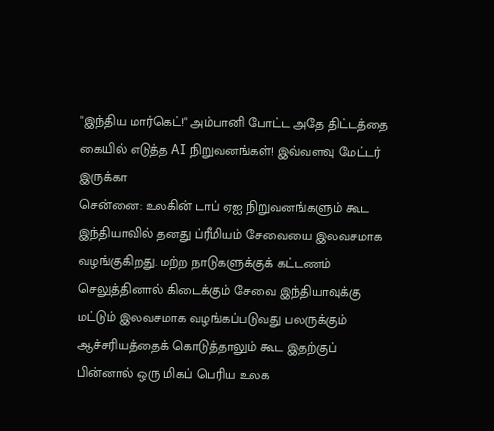"இந்திய மார்கெட்!" அம்பானி போட்ட அதே திட்டத்தை கையில் எடுத்த AI நிறுவனங்கள்! இவ்வளவு மேட்டர் இருக்கா
சென்னை: உலகின் டாப் ஏஐ நிறுவனங்களும் கூட இந்தியாவில் தனது ப்ரீமியம் சேவையை இலவசமாக வழங்குகிறது. மற்ற நாடுகளுக்குக் கட்டணம் செலுத்தினால் கிடைக்கும் சேவை இந்தியாவுக்கு மட்டும் இலவசமாக வழங்கப்படுவது பலருக்கும் ஆச்சரியத்தைக் கொடுத்தாலும் கூட இதற்குப் பின்னால் ஒரு மிகப் பெரிய உலக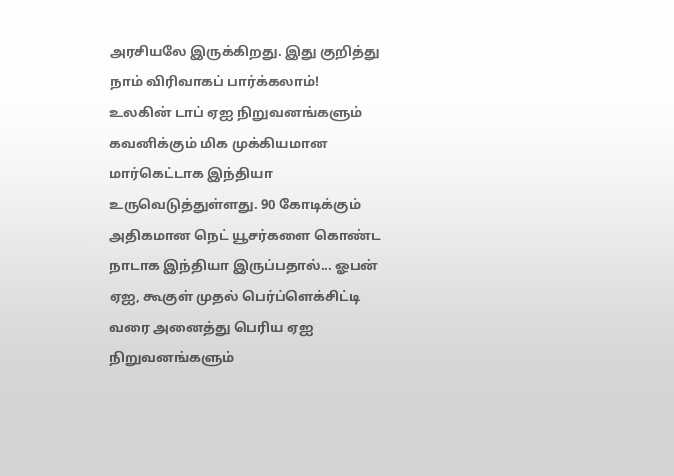அரசியலே இருக்கிறது. இது குறித்து நாம் விரிவாகப் பார்க்கலாம்!
உலகின் டாப் ஏஐ நிறுவனங்களும் கவனிக்கும் மிக முக்கியமான மார்கெட்டாக இந்தியா உருவெடுத்துள்ளது. 90 கோடிக்கும் அதிகமான நெட் யூசர்களை கொண்ட நாடாக இந்தியா இருப்பதால்... ஓபன் ஏஐ, கூகுள் முதல் பெர்ப்ளெக்சிட்டி வரை அனைத்து பெரிய ஏஐ நிறுவனங்களும்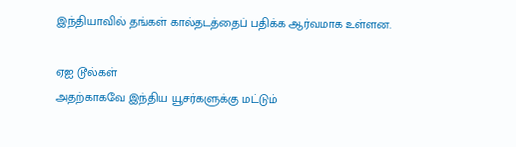இந்தியாவில் தங்கள் கால்தடத்தைப் பதிக்க ஆர்வமாக உள்ளன.

ஏஐ டூல்கள்
அதற்காகவே இந்திய யூசர்களுக்கு மட்டும்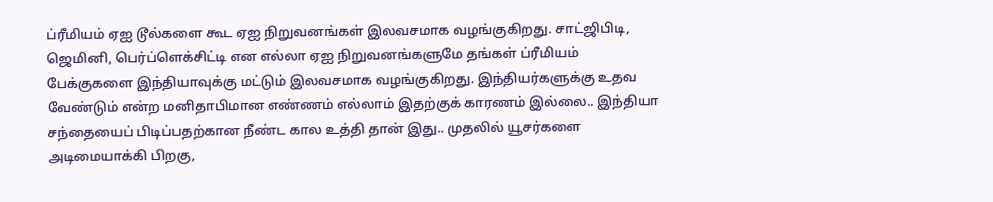ப்ரீமியம் ஏஐ டூல்களை கூட ஏஐ நிறுவனங்கள் இலவசமாக வழங்குகிறது. சாட்ஜிபிடி, ஜெமினி, பெர்ப்ளெக்சிட்டி என எல்லா ஏஐ நிறுவனங்களுமே தங்கள் ப்ரீமியம் பேக்குகளை இந்தியாவுக்கு மட்டும் இலவசமாக வழங்குகிறது. இந்தியர்களுக்கு உதவ வேண்டும் என்ற மனிதாபிமான எண்ணம் எல்லாம் இதற்குக் காரணம் இல்லை.. இந்தியா சந்தையைப் பிடிப்பதற்கான நீண்ட கால உத்தி தான் இது.. முதலில் யூசர்களை அடிமையாக்கி பிறகு,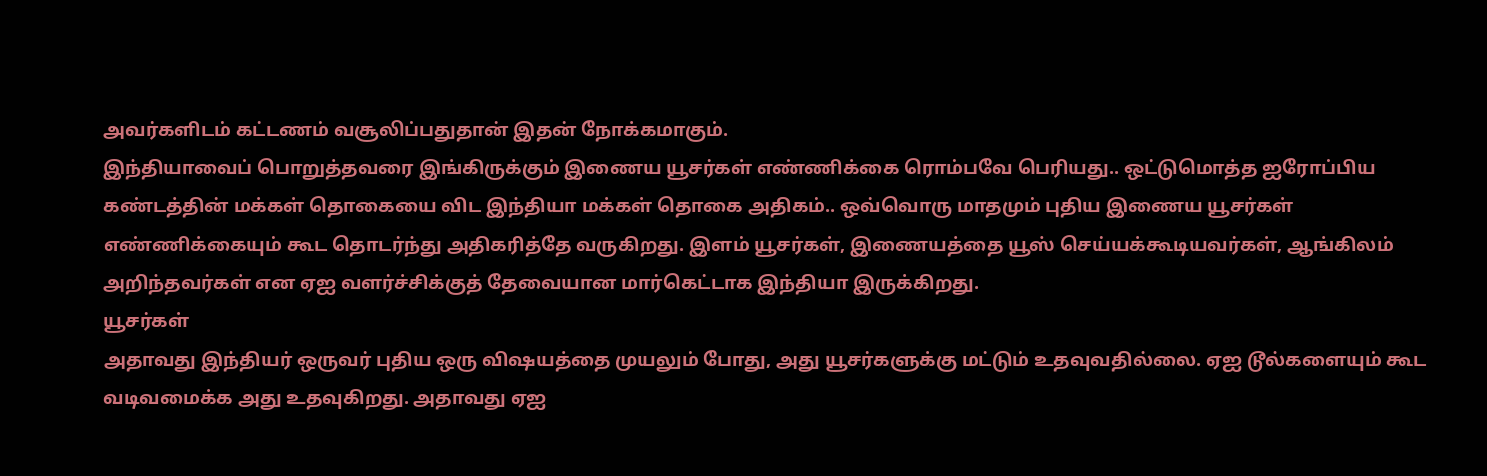அவர்களிடம் கட்டணம் வசூலிப்பதுதான் இதன் நோக்கமாகும்.
இந்தியாவைப் பொறுத்தவரை இங்கிருக்கும் இணைய யூசர்கள் எண்ணிக்கை ரொம்பவே பெரியது.. ஒட்டுமொத்த ஐரோப்பிய கண்டத்தின் மக்கள் தொகையை விட இந்தியா மக்கள் தொகை அதிகம்.. ஒவ்வொரு மாதமும் புதிய இணைய யூசர்கள் எண்ணிக்கையும் கூட தொடர்ந்து அதிகரித்தே வருகிறது. இளம் யூசர்கள், இணையத்தை யூஸ் செய்யக்கூடியவர்கள், ஆங்கிலம் அறிந்தவர்கள் என ஏஐ வளர்ச்சிக்குத் தேவையான மார்கெட்டாக இந்தியா இருக்கிறது.
யூசர்கள்
அதாவது இந்தியர் ஒருவர் புதிய ஒரு விஷயத்தை முயலும் போது, அது யூசர்களுக்கு மட்டும் உதவுவதில்லை. ஏஐ டூல்களையும் கூட வடிவமைக்க அது உதவுகிறது. அதாவது ஏஐ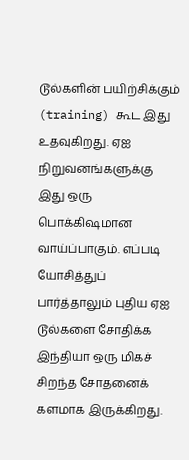டூல்களின் பயிற்சிக்கும் (training) கூட இது உதவுகிறது. ஏஐ நிறுவனங்களுக்கு இது ஒரு பொக்கிஷமான வாய்ப்பாகும். எப்படி யோசித்துப் பார்த்தாலும் புதிய ஏஐ டூல்களை சோதிக்க இந்தியா ஒரு மிகச் சிறந்த சோதனைக் களமாக இருக்கிறது.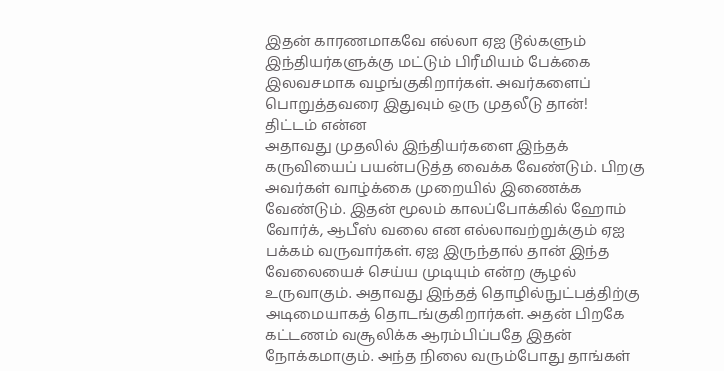இதன் காரணமாகவே எல்லா ஏஐ டூல்களும் இந்தியர்களுக்கு மட்டும் பிரீமியம் பேக்கை இலவசமாக வழங்குகிறார்கள். அவர்களைப் பொறுத்தவரை இதுவும் ஒரு முதலீடு தான்!
திட்டம் என்ன
அதாவது முதலில் இந்தியர்களை இந்தக் கருவியைப் பயன்படுத்த வைக்க வேண்டும். பிறகு அவர்கள் வாழ்க்கை முறையில் இணைக்க வேண்டும். இதன் மூலம் காலப்போக்கில் ஹோம் வோர்க், ஆபீஸ் வலை என எல்லாவற்றுக்கும் ஏஐ பக்கம் வருவார்கள். ஏஐ இருந்தால் தான் இந்த வேலையைச் செய்ய முடியும் என்ற சூழல் உருவாகும். அதாவது இந்தத் தொழில்நுட்பத்திற்கு அடிமையாகத் தொடங்குகிறார்கள். அதன் பிறகே கட்டணம் வசூலிக்க ஆரம்பிப்பதே இதன் நோக்கமாகும். அந்த நிலை வரும்போது தாங்கள்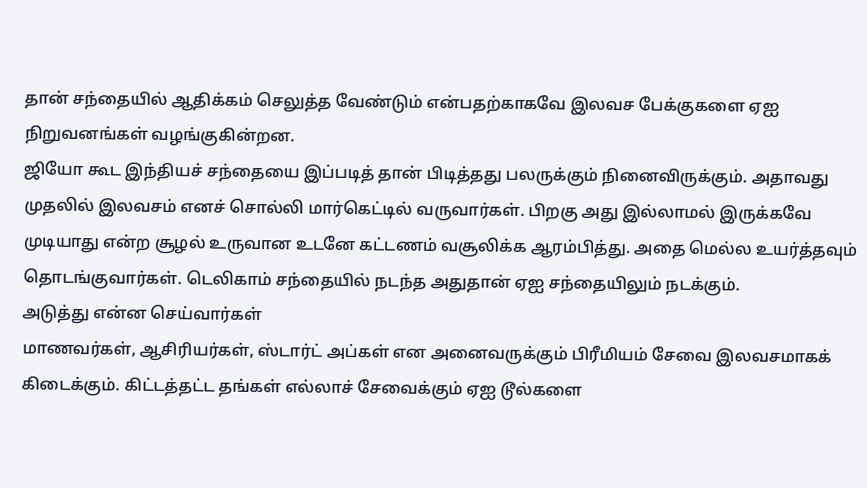தான் சந்தையில் ஆதிக்கம் செலுத்த வேண்டும் என்பதற்காகவே இலவச பேக்குகளை ஏஐ நிறுவனங்கள் வழங்குகின்றன.
ஜியோ கூட இந்தியச் சந்தையை இப்படித் தான் பிடித்தது பலருக்கும் நினைவிருக்கும். அதாவது முதலில் இலவசம் எனச் சொல்லி மார்கெட்டில் வருவார்கள். பிறகு அது இல்லாமல் இருக்கவே முடியாது என்ற சூழல் உருவான உடனே கட்டணம் வசூலிக்க ஆரம்பித்து. அதை மெல்ல உயர்த்தவும் தொடங்குவார்கள். டெலிகாம் சந்தையில் நடந்த அதுதான் ஏஐ சந்தையிலும் நடக்கும்.
அடுத்து என்ன செய்வார்கள்
மாணவர்கள், ஆசிரியர்கள், ஸ்டார்ட் அப்கள் என அனைவருக்கும் பிரீமியம் சேவை இலவசமாகக் கிடைக்கும். கிட்டத்தட்ட தங்கள் எல்லாச் சேவைக்கும் ஏஐ டூல்களை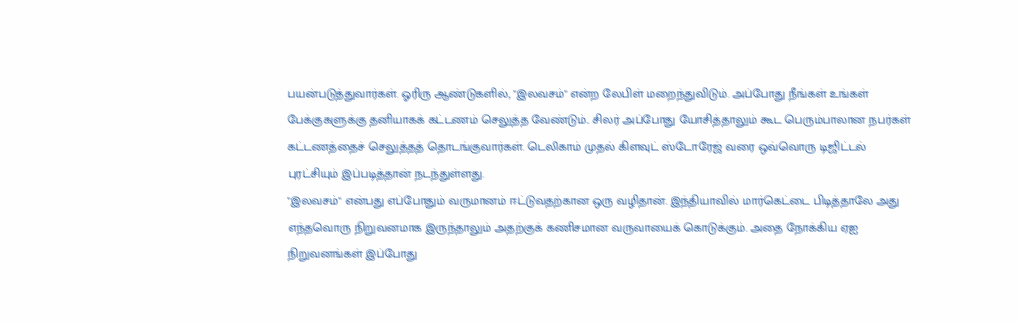பயன்படுத்துவார்கள். ஓரிரு ஆண்டுகளில், "இலவசம்" என்ற லேபிள் மறைந்துவிடும். அப்போது நீங்கள் உங்கள் பேக்குகளுக்கு தனியாகக் கட்டணம் செலுத்த வேண்டும்.. சிலர் அப்போது யோசித்தாலும் கூட பெரும்பாலான நபர்கள் கட்டணத்தைச் செலுத்தத் தொடங்குவார்கள். டெலிகாம் முதல் கிளவுட் ஸ்டோரேஜ் வரை ஒவ்வொரு டிஜிட்டல் புரட்சியும் இப்படித்தான் நடந்துள்ளது.
"இலவசம்" என்பது எப்போதும் வருமானம் ஈட்டுவதற்கான ஒரு வழிதான். இந்தியாவில் மார்கெட்டை பிடித்தாலே அது எந்தவொரு நிறுவனமாக இருந்தாலும் அதற்குக் கணிசமான வருவாயைக் கொடுக்கும். அதை நோக்கிய ஏஐ நிறுவனங்கள் இப்போது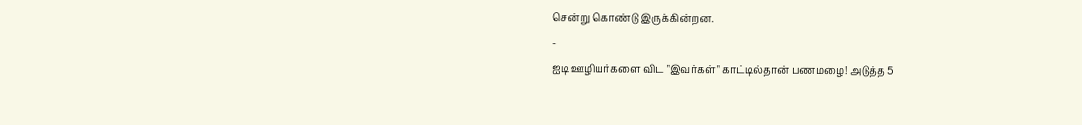சென்று கொண்டு இருக்கின்றன.
-
ஐடி ஊழியர்களை விட "இவர்கள்" காட்டில்தான் பணமழை! அடுத்த 5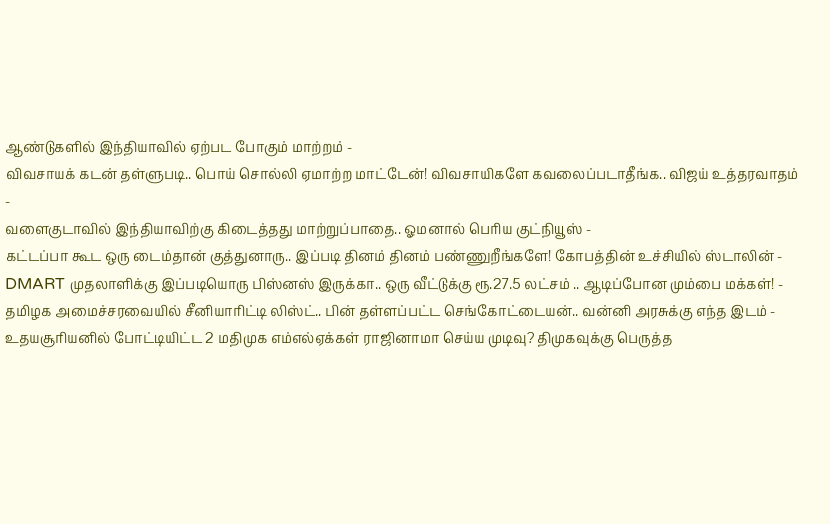ஆண்டுகளில் இந்தியாவில் ஏற்பட போகும் மாற்றம் -
விவசாயக் கடன் தள்ளுபடி.. பொய் சொல்லி ஏமாற்ற மாட்டேன்! விவசாயிகளே கவலைப்படாதீங்க.. விஜய் உத்தரவாதம் -
வளைகுடாவில் இந்தியாவிற்கு கிடைத்தது மாற்றுப்பாதை.. ஓமனால் பெரிய குட்நியூஸ் -
கட்டப்பா கூட ஒரு டைம்தான் குத்துனாரு.. இப்படி தினம் தினம் பண்ணுறீங்களே! கோபத்தின் உச்சியில் ஸ்டாலின் -
DMART முதலாளிக்கு இப்படியொரு பிஸ்னஸ் இருக்கா.. ஒரு வீட்டுக்கு ரூ.27.5 லட்சம் .. ஆடிப்போன மும்பை மக்கள்! -
தமிழக அமைச்சரவையில் சீனியாரிட்டி லிஸ்ட்.. பின் தள்ளப்பட்ட செங்கோட்டையன்.. வன்னி அரசுக்கு எந்த இடம் -
உதயசூரியனில் போட்டியிட்ட 2 மதிமுக எம்எல்ஏக்கள் ராஜினாமா செய்ய முடிவு? திமுகவுக்கு பெருத்த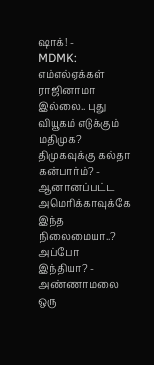ஷாக்! -
MDMK: எம்எல்ஏக்கள் ராஜினாமா இல்லை.. புது வியூகம் எடுக்கும் மதிமுக? திமுகவுக்கு கல்தா கன்பார்ம்? -
ஆனானப்பட்ட அமெரிக்காவுக்கே இந்த நிலைமையா..? அப்போ இந்தியா? -
அண்ணாமலை ஒரு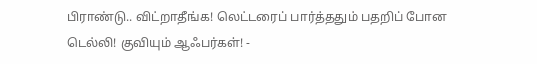பிராண்டு.. விட்றாதீங்க! லெட்டரைப் பார்த்ததும் பதறிப் போன டெல்லி! குவியும் ஆஃபர்கள்! -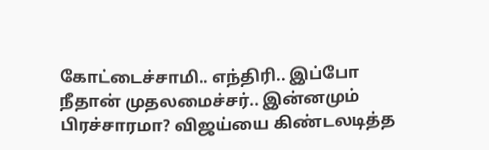கோட்டைச்சாமி.. எந்திரி.. இப்போ நீதான் முதலமைச்சர்.. இன்னமும் பிரச்சாரமா? விஜய்யை கிண்டலடித்த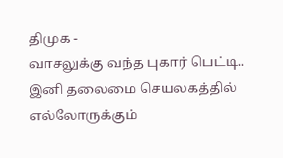திமுக -
வாசலுக்கு வந்த புகார் பெட்டி.. இனி தலைமை செயலகத்தில் எல்லோருக்கும்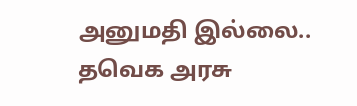அனுமதி இல்லை.. தவெக அரசு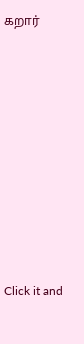கறார்












Click it and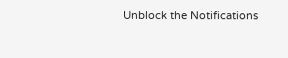Unblock the Notifications